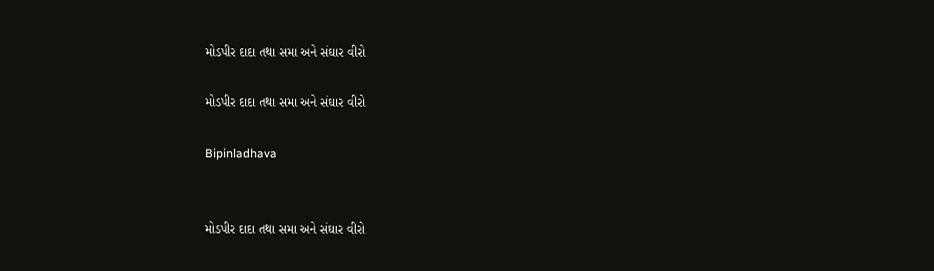મોડપીર દાદા તથા સમા અને સંઘાર વીરો

મોડપીર દાદા તથા સમા અને સંઘાર વીરો

Bipinladhava


મોડપીર દાદા તથા સમા અને સંઘાર વીરો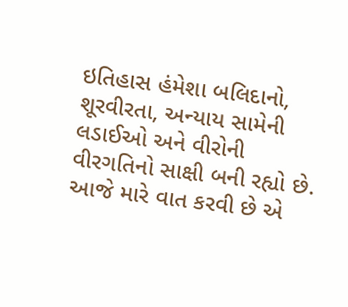ઇતિહાસ હંમેશા બલિદાનો, શૂરવીરતા, અન્યાય સામેની લડાઈઓ અને વીરોની વીરગતિનો સાક્ષી બની રહ્યો છે. આજે મારે વાત કરવી છે એ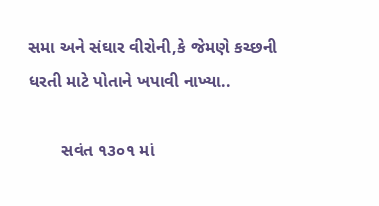સમા અને સંઘાર વીરોની,કે જેમણે કચ્છની ધરતી માટે પોતાને ખપાવી નાખ્યા..

       સવંત ૧૩૦૧ માં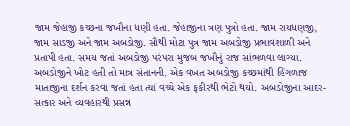જામ જેહાજી કચ્છના જખૌના ધણી હતા. જેહાજીના ત્રણ પુત્રો હતા. જામ રાયધણજી, જામ સાડજી અને જામ અબડોજી. સૌથી મોટા પુત્ર જામ અબડોજી પ્રભાવશાળી અને પ્રતાપી હતા. સમય જતાં અબડોજી પરંપરા મુજબ જખૌનું રાજ સાંભળવા લાગ્યા. અબડોજીને ખોટ હતી તો માત્ર સંતાનની. એક વખત અબડોજી કચ્છમાંથી હિંગળાજ માતાજીના દર્શન કરવા જતાં હતા ત્યાં વચ્ચે એક ફકીરથી ભેટો થયો. અબડોજીના આદર-સત્કાર અને વ્યવહારથી પ્રસન્ન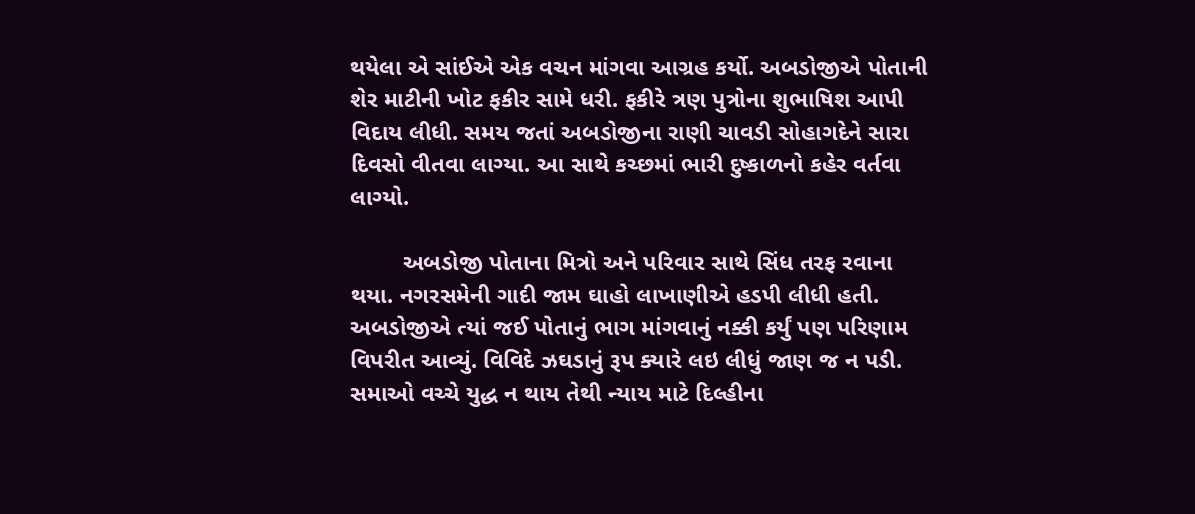થયેલા એ સાંઈએ એક વચન માંગવા આગ્રહ કર્યો. અબડોજીએ પોતાની શેર માટીની ખોટ ફકીર સામે ધરી. ફકીરે ત્રણ પુત્રોના શુભાષિશ આપી વિદાય લીધી. સમય જતાં અબડોજીના રાણી ચાવડી સોહાગદેને સારા દિવસો વીતવા લાગ્યા. આ સાથે કચ્છમાં ભારી દુષ્કાળનો કહેર વર્તવા લાગ્યો.

        અબડોજી પોતાના મિત્રો અને પરિવાર સાથે સિંધ તરફ રવાના થયા. નગરસમેની ગાદી જામ ઘાહો લાખાણીએ હડપી લીધી હતી. અબડોજીએ ત્યાં જઈ પોતાનું ભાગ માંગવાનું નક્કી કર્યું પણ પરિણામ વિપરીત આવ્યું. વિવિદે ઝઘડાનું રૂપ ક્યારે લઇ લીધું જાણ જ ન પડી. સમાઓ વચ્ચે યુદ્ધ ન થાય તેથી ન્યાય માટે દિલ્હીના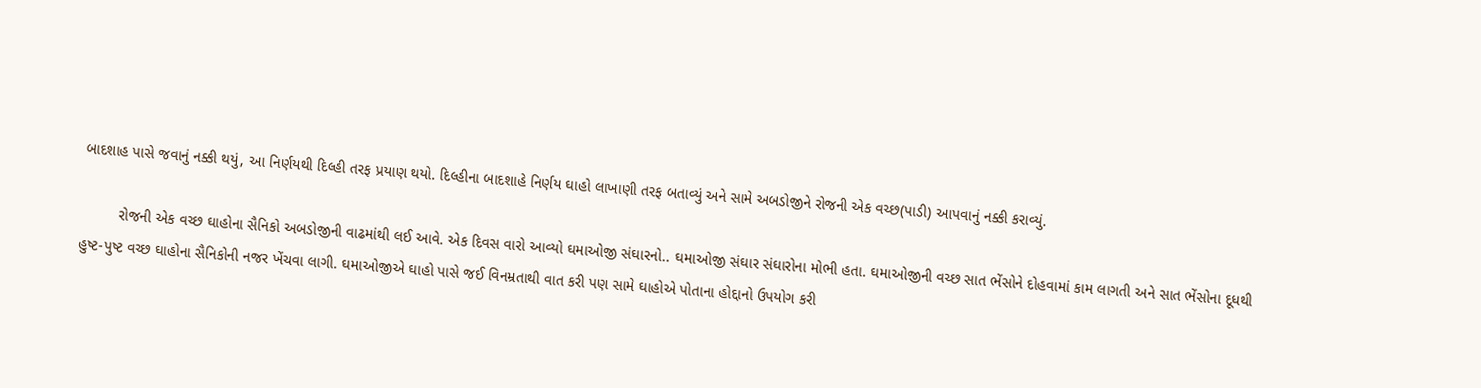બાદશાહ પાસે જવાનું નક્કી થયું, આ નિર્ણયથી દિલ્હી તરફ પ્રયાણ થયો. દિલ્હીના બાદશાહે નિર્ણય ઘાહો લાખાણી તરફ બતાવ્યું અને સામે અબડોજીને રોજની એક વચ્છ(પાડી) આપવાનું નક્કી કરાવ્યું.

         રોજની એક વચ્છ ઘાહોના સૈનિકો અબડોજીની વાઢમાંથી લઈ આવે. એક દિવસ વારો આવ્યો ઘમાઓજી સંઘારનો.. ઘમાઓજી સંઘાર સંઘારોના મોભી હતા. ઘમાઓજીની વચ્છ સાત ભેંસોને દોહવામાં કામ લાગતી અને સાત ભેંસોના દૂધથી હુષ્ટ-પુષ્ટ વચ્છ ઘાહોના સૈનિકોની નજર ખેંચવા લાગી. ઘમાઓજીએ ઘાહો પાસે જઈ વિનમ્રતાથી વાત કરી પણ સામે ઘાહોએ પોતાના હોદ્દાનો ઉપયોગ કરી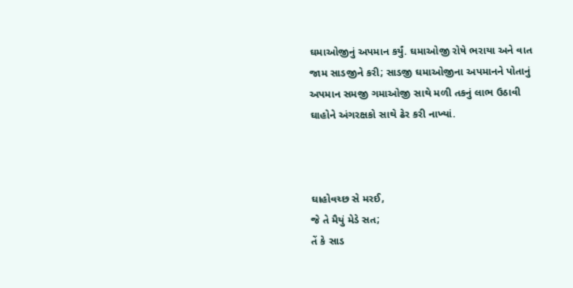ઘમાઓજીનું અપમાન કર્યું. ઘમાઓજી રોષે ભરાયા અને વાત જામ સાડજીને કરી; સાડજી ઘમાઓજીના અપમાનને પોતાનું અપમાન સમજી ગમાઓજી સાથે મળી તકનું લાભ ઉઠાવી ઘાહોને અંગરક્ષકો સાથે ઢેર કરી નાખ્યાં.



ઘાહોવચ્છ સે મરઈ,
જે તે મૈયું મેડે સત;
તેં કે સાડ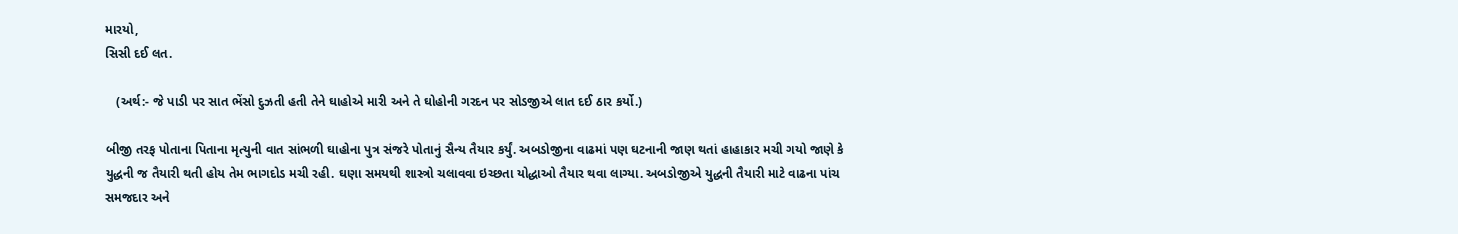મારયો,
સિસી દઈ લત.

   (અર્થ:- જે પાડી પર સાત ભેંસો દુઝતી હતી તેને ઘાહોએ મારી અને તે ઘોહોની ગરદન પર સોડજીએ લાત દઈ ઠાર કર્યો.)

બીજી તરફ પોતાના પિતાના મૃત્યુની વાત સાંભળી ઘાહોના પુત્ર સંજરે પોતાનું સૈન્ય તૈયાર કર્યું. અબડોજીના વાઢમાં પણ ઘટનાની જાણ થતાં હાહાકાર મચી ગયો જાણે કે યુદ્ધની જ તૈયારી થતી હોય તેમ ભાગદોડ મચી રહી. ઘણા સમયથી શાસ્ત્રો ચલાવવા ઇચ્છતા યોદ્ધાઓ તૈયાર થવા લાગ્યા. અબડોજીએ યુદ્ધની તૈયારી માટે વાઢના પાંચ સમજદાર અને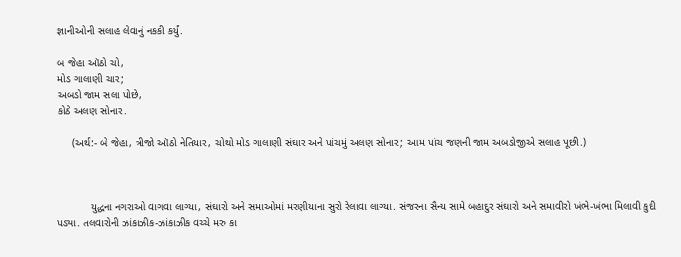જ્ઞાનીઓની સલાહ લેવાનું નકકી કર્યું.

બ જેહા ઑઠો ચો,
મોડ ગાલાણી ચાર;
અબડો જામ સલા પોછે,
કોઠે અલણ સોનાર.

     (અર્થ:- બે જેહા, ત્રીજો ઑઠો નેતિયાર, ચોથો મોડ ગાલાણી સંઘાર અને પાંચમું અલણ સોનાર; આમ પાંચ જણની જામ અબડોજીએ સલાહ પૂછી.)



           યુદ્ધના નગરાઓ વાગવા લાગ્યા, સંઘારો અને સમાઓમાં મરણીયાના સુરો રેલાવા લાગ્યા. સંજરના સૈન્ય સામે બહાદુર સંઘારો અને સમાવીરો ખંભે-ખંભા મિલાવી કુદી પડ્યા. તલવારોની ઝાંકાઝીક-ઝાંકાઝીક વચ્ચે મરુ કા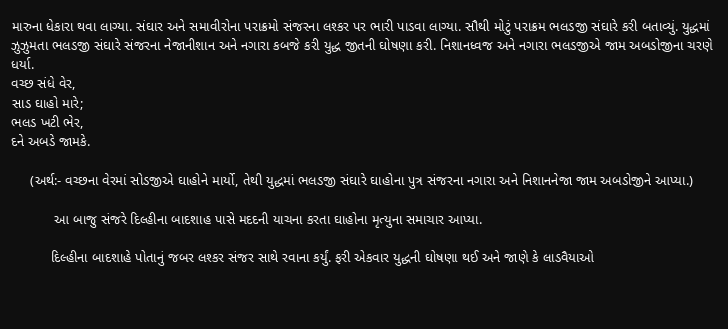મારુના ધેકારા થવા લાગ્યા. સંઘાર અને સમાવીરોના પરાક્રમો સંજરના લશ્કર પર ભારી પાડવા લાગ્યા. સૌથી મોટું પરાક્રમ ભલડજી સંઘારે કરી બતાવ્યું. યુદ્ધમાં ઝુઝુમતા ભલડજી સંઘારે સંજરના નેજાનીશાન અને નગારા કબજે કરી યુદ્ધ જીતની ઘોષણા કરી. નિશાનધ્વજ અને નગારા ભલડજીએ જામ અબડોજીના ચરણે ધર્યા.
વચ્છ સંધે વેર,
સાડ ઘાહો મારે;
ભલડ ખટી ભેર,
દને અબડે જામકે.

     (અર્થ:- વચ્છના વેરમાં સોડજીએ ઘાહોને માર્યો, તેથી યુદ્ધમાં ભલડજી સંઘારે ઘાહોના પુત્ર સંજરના નગારા અને નિશાનનેજા જામ અબડોજીને આપ્યા.)

           આ બાજુ સંજરે દિલ્હીના બાદશાહ પાસે મદદની યાચના કરતા ઘાહોના મૃત્યુના સમાચાર આપ્યા.

          દિલ્હીના બાદશાહે પોતાનું જબર લશ્કર સંજર સાથે રવાના કર્યું. ફરી એકવાર યુદ્ધની ઘોષણા થઈ અને જાણે કે લાડવૈયાઓ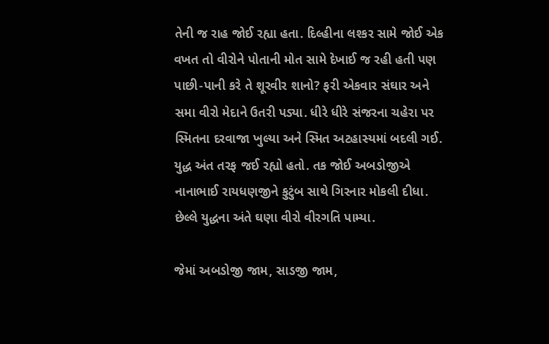તેની જ રાહ જોઈ રહ્યા હતા. દિલ્હીના લશ્કર સામે જોઈ એક વખત તો વીરોને પોતાની મોત સામે દેખાઈ જ રહી હતી પણ પાછી-પાની કરે તે શૂરવીર શાનો? ફરી એકવાર સંઘાર અને સમા વીરો મેદાને ઉતરી પડ્યા. ધીરે ધીરે સંજરના ચહેરા પર સ્મિતના દરવાજા ખુલ્યા અને સ્મિત અટહાસ્યમાં બદલી ગઈ. યુદ્ધ અંત તરફ જઈ રહ્યો હતો. તક જોઈ અબડોજીએ નાનાભાઈ રાયધણજીને કુટુંબ સાથે ગિરનાર મોકલી દીધા. છેલ્લે યુદ્ધના અંતે ઘણા વીરો વીરગતિ પામ્યા.

જેમાં અબડોજી જામ, સાડજી જામ,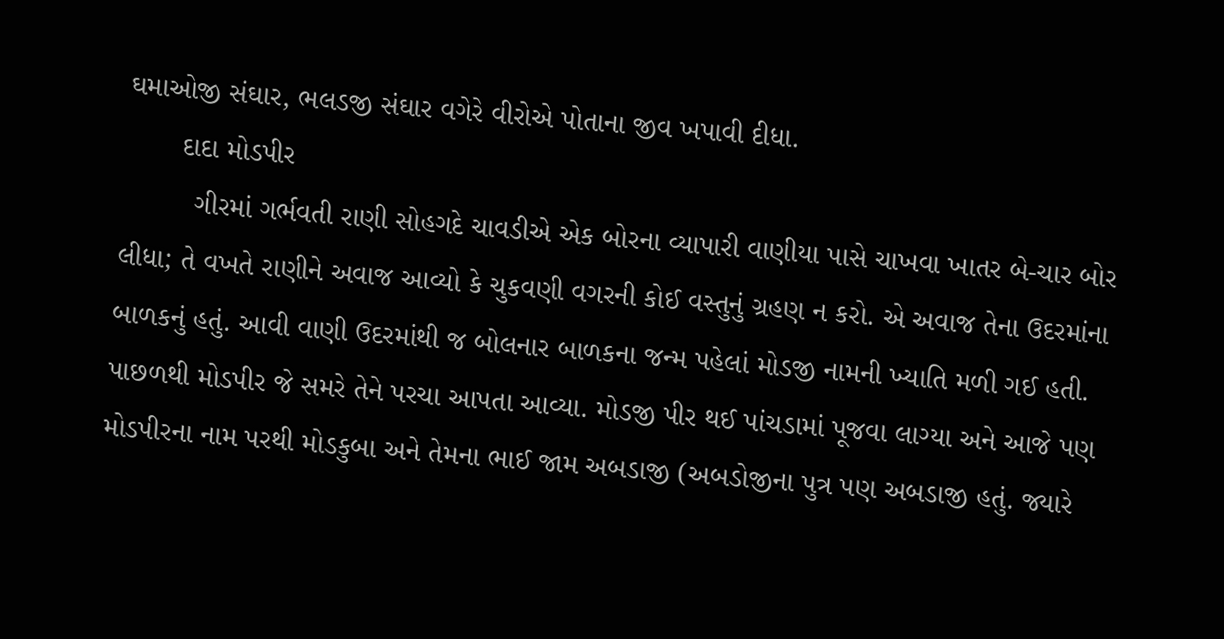ઘમાઓજી સંઘાર, ભલડજી સંઘાર વગેરે વીરોએ પોતાના જીવ ખપાવી દીધા.
       દાદા મોડપીર
         ગીરમાં ગર્ભવતી રાણી સોહગદે ચાવડીએ એક બોરના વ્યાપારી વાણીયા પાસે ચાખવા ખાતર બે-ચાર બોર લીધા; તે વખતે રાણીને અવાજ આવ્યો કે ચુકવણી વગરની કોઈ વસ્તુનું ગ્રહણ ન કરો. એ અવાજ તેના ઉદરમાંના બાળકનું હતું. આવી વાણી ઉદરમાંથી જ બોલનાર બાળકના જન્મ પહેલાં મોડજી નામની ખ્યાતિ મળી ગઈ હતી. પાછળથી મોડપીર જે સમરે તેને પરચા આપતા આવ્યા. મોડજી પીર થઈ પાંચડામાં પૂજવા લાગ્યા અને આજે પણ મોડપીરના નામ પરથી મોડકુબા અને તેમના ભાઈ જામ અબડાજી (અબડોજીના પુત્ર પણ અબડાજી હતું. જ્યારે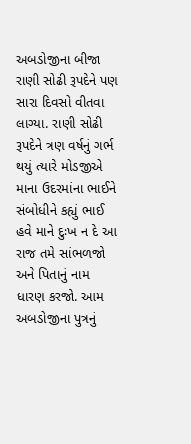અબડોજીના બીજા રાણી સોઢી રૂપદેને પણ સારા દિવસો વીતવા લાગ્યા. રાણી સોઢી રૂપદેને ત્રણ વર્ષનું ગર્ભ થયું ત્યારે મોડજીએ માના ઉદરમાંના ભાઈને સંબોધીને કહ્યું ભાઈ હવે માને દુઃખ ન દે આ રાજ તમે સાંભળજો અને પિતાનું નામ ધારણ કરજો. આમ અબડોજીના પુત્રનું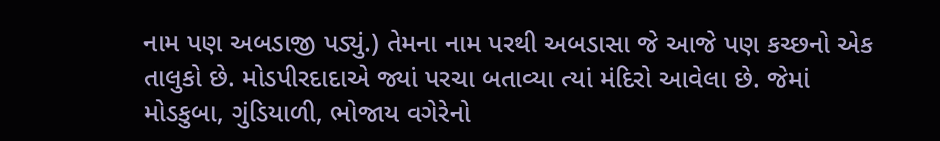નામ પણ અબડાજી પડ્યું.) તેમના નામ પરથી અબડાસા જે આજે પણ કચ્છનો એક તાલુકો છે. મોડપીરદાદાએ જ્યાં પરચા બતાવ્યા ત્યાં મંદિરો આવેલા છે. જેમાં મોડકુબા, ગુંડિયાળી, ભોજાય વગેરેનો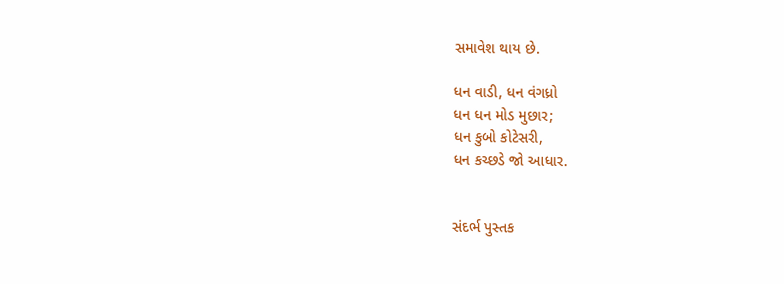સમાવેશ થાય છે.

ધન વાડી, ધન વંગધ્રો
ધન ધન મોડ મુછાર;
ધન કુબો કોટેસરી,
ધન કચ્છડે જો આધાર.


સંદર્ભ પુસ્તક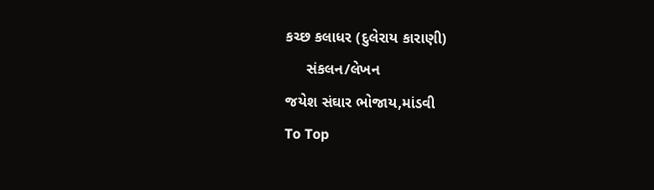કચ્છ કલાધર (દુલેરાય કારાણી)
     સંકલન/લેખન
જયેશ સંઘાર ભોજાય,માંડવી
To Top